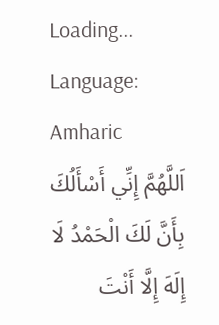Loading...
Language: Amharic
اَللَّهُمَّ إِنِّي أَسْأَلُكَ بِأَنَّ لَكَ الْحَمْدُ لَا إِلَهَ إِلَّا أَنْتَ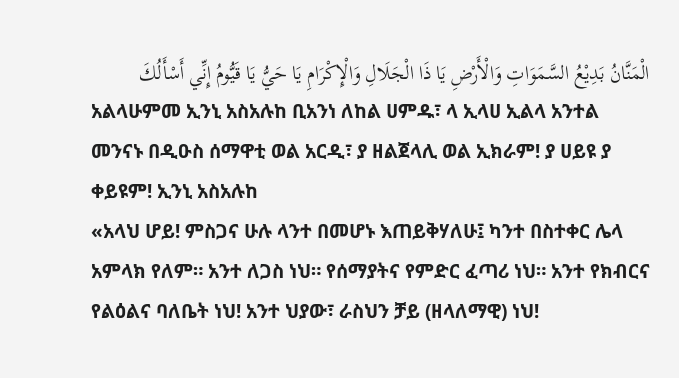الْمَنَّانُ بَدِيْعُ السَّمَوَاتِ وَالْأَرْضِ يَا ذَا الْجَلَالِ وَالْإِكْرَامِ يَا حَيُّ يَا قَيُّومُ إِنِّي أَسْأَلُكَ
አልላሁምመ ኢንኒ አስአሉከ ቢአንነ ለከል ሀምዱ፣ ላ ኢላሀ ኢልላ አንተል መንናኑ በዲዑስ ሰማዋቲ ወል አርዲ፣ ያ ዘልጀላሊ ወል ኢክራም! ያ ሀይዩ ያ ቀይዩም! ኢንኒ አስአሉከ
«አላህ ሆይ! ምስጋና ሁሉ ላንተ በመሆኑ እጠይቅሃለሁ፤ ካንተ በስተቀር ሌላ አምላክ የለም። አንተ ለጋስ ነህ። የሰማያትና የምድር ፈጣሪ ነህ። አንተ የክብርና የልዕልና ባለቤት ነህ! አንተ ህያው፣ ራስህን ቻይ (ዘላለማዊ) ነህ!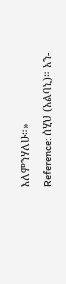እለምንሃለሁ።»
Reference: ሰሂህ (አልባኒ)። አን-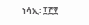ነሳኢ፡ ፲፫፻